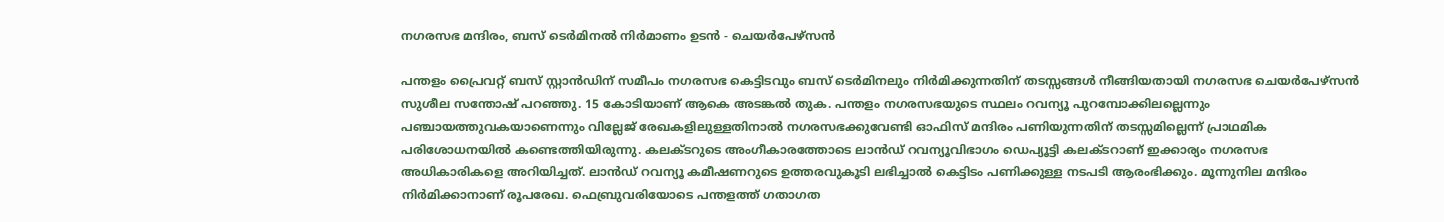നഗരസഭ മന്ദിരം, ബസ് ടെർമിനൽ നിർമാണം ഉടൻ - ചെയർപേഴ്സൻ

പന്തളം പ്രൈവറ്റ് ബസ് സ്റ്റാൻഡിന് സമീപം നഗരസഭ കെട്ടിടവും ബസ് ടെർമിനലും നിർമിക്കുന്നതിന് തടസ്സങ്ങൾ നീങ്ങിയതായി നഗരസഭ ചെയർപേഴ്സൻ സുശീല സന്തോഷ് പറഞ്ഞു. 15 കോടിയാണ് ആകെ അടങ്കൽ തുക. പന്തളം നഗരസഭയുടെ സ്ഥലം റവന്യൂ പുറമ്പോക്കിലല്ലെന്നും പഞ്ചായത്തുവകയാണെന്നും വില്ലേജ് രേഖകളിലുള്ളതിനാൽ നഗരസഭക്കുവേണ്ടി ഓഫിസ് മന്ദിരം പണിയുന്നതിന് തടസ്സമില്ലെന്ന് പ്രാഥമിക പരിശോധനയിൽ കണ്ടെത്തിയിരുന്നു. കലക്ടറുടെ അംഗീകാരത്തോടെ ലാൻഡ് റവന്യൂവിഭാഗം ഡെപ്യൂട്ടി കലക്ടറാണ് ഇക്കാര്യം നഗരസഭ അധികാരികളെ അറിയിച്ചത്. ലാൻഡ് റവന്യൂ കമീഷണറുടെ ഉത്തരവുകൂടി ലഭിച്ചാൽ കെട്ടിടം പണിക്കുള്ള നടപടി ആരംഭിക്കും. മൂന്നുനില മന്ദിരം നിർമിക്കാനാണ് രൂപരേഖ. ഫെബ്രുവരിയോടെ പന്തളത്ത് ഗതാഗത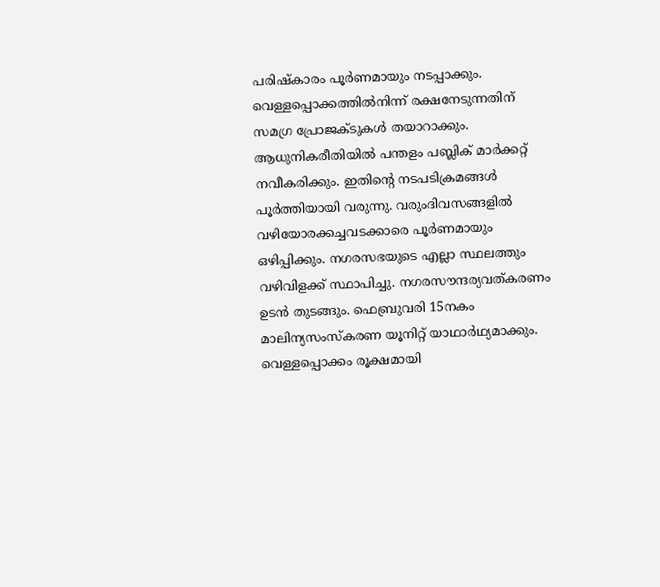പരിഷ്കാരം പൂർണമായും നടപ്പാക്കും. വെള്ളപ്പൊക്കത്തിൽനിന്ന് രക്ഷനേടുന്നതിന് സമഗ്ര പ്രോജക്ടുകൾ തയാറാക്കും. ആധുനികരീതിയിൽ പന്തളം പബ്ലിക് മാർക്കറ്റ് നവീകരിക്കും. ഇതി‍ന്‍റെ നടപടിക്രമങ്ങൾ പൂർത്തിയായി വരുന്നു. വരുംദിവസങ്ങളിൽ വഴിയോരക്കച്ചവടക്കാരെ പൂർണമായും ഒഴിപ്പിക്കും. നഗരസഭയുടെ എല്ലാ സ്ഥലത്തും വഴിവിളക്ക് സ്ഥാപിച്ചു. നഗരസൗന്ദര്യവത്കരണം ഉടൻ തുടങ്ങും. ഫെബ്രുവരി 15നകം മാലിന്യസംസ്കരണ യൂനിറ്റ് യാഥാർഥ്യമാക്കും. വെള്ളപ്പൊക്കം രൂക്ഷമായി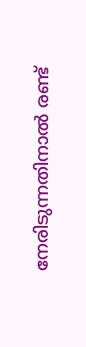നേരിടുന്നതിനാൽ രണ്ട്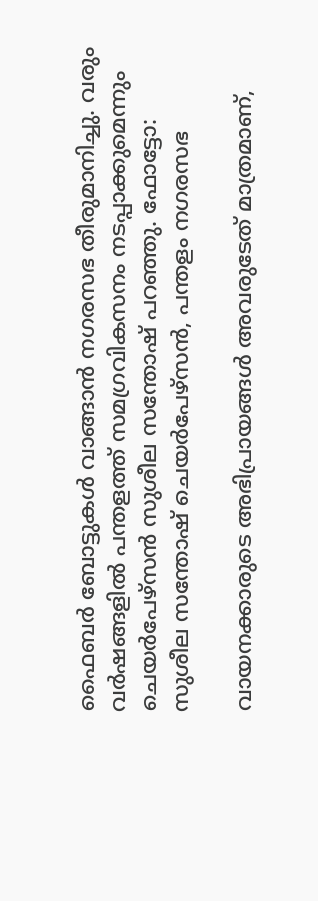ഫൈബർ ബോട്ടുകൾ വാങ്ങാൻ നഗരസഭ തീരുമാനിച്ചു. വരും വർഷങ്ങളിൽ പന്തളത്ത് സമഗ്രവികസനം നടപ്പാക്കുമെന്നും ചെയർപേഴ്സൻ സുശീല സന്തോഷ് പറഞ്ഞു. ഫോട്ടോ: സുശീല സന്തോഷ് ചെയർപേഴ്സൻ, പന്തളം നഗരസഭ

വായനക്കാരുടെ അഭിപ്രായങ്ങള്‍ അവരുടേത് മാത്രമാണ്,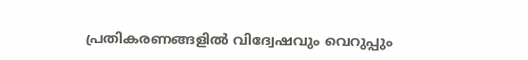പ്രതികരണങ്ങളിൽ വിദ്വേഷവും വെറുപ്പും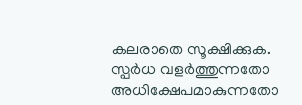കലരാതെ സൂക്ഷിക്കുക. സ്പർധ വളർത്തുന്നതോ അധിക്ഷേപമാകുന്നതോ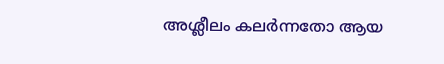അശ്ലീലം കലർന്നതോ ആയ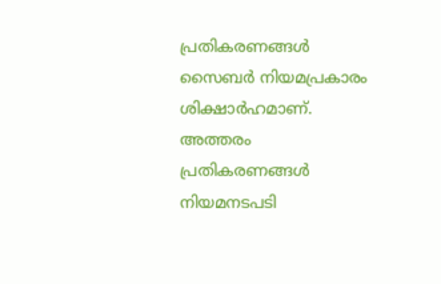പ്രതികരണങ്ങൾ സൈബർ നിയമപ്രകാരം ശിക്ഷാർഹമാണ്. അത്തരം പ്രതികരണങ്ങൾ നിയമനടപടി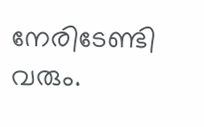നേരിടേണ്ടി വരും.